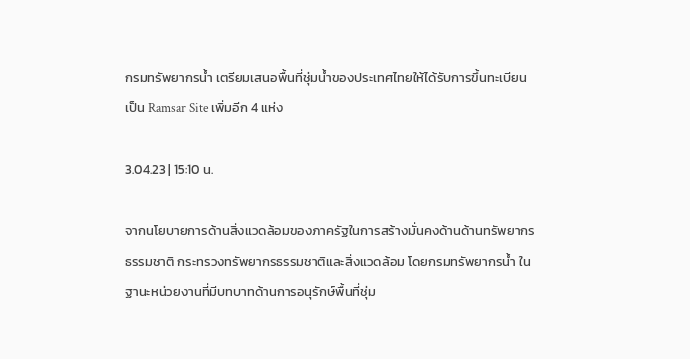กรมทรัพยากรน้ำ เตรียมเสนอพื้นที่ชุ่มน้ำของประเทศไทยให้ได้รับการขึ้นทะเบียนเป็น Ramsar Site เพิ่มอีก 4 แห่ง

3.04.23 | 15:10 น.

จากนโยบายการด้านสิ่งแวดล้อมของภาครัฐในการสร้างมั่นคงด้านด้านทรัพยากรธรรมชาติ กระทรวงทรัพยากรธรรมชาติและสิ่งแวดล้อม โดยกรมทรัพยากรน้ำ ในฐานะหน่วยงานที่มีบทบาทด้านการอนุรักษ์พื้นที่ชุ่ม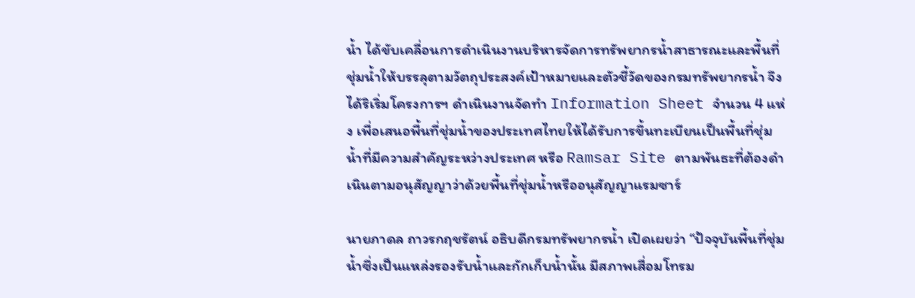น้ำ ได้ขับเคลื่อนการดำเนินงานบริหารจัดการทรัพยากรน้ำสาธารณะและพื้นที่ชุ่มน้ำให้บรรลุตามวัตถุประสงค์เป้าหมายและตัวชี้วัดของกรมทรัพยากรน้ำ จึงได้ริเริ่มโครงการฯ ดำเนินงานจัดทำ Information Sheet จำนวน 4 แห่ง เพื่อเสนอพื้นที่ชุ่มน้ำของประเทศไทยให้ได้รับการขึ้นทะเบียนเป็นพื้นที่ชุ่มน้ำที่มีความสำคัญระหว่างประเทศ หรือ Ramsar Site ตามพันธะที่ต้องดำเนินตามอนุสัญญาว่าด้วยพื้นที่ชุ่มน้ำหรืออนุสัญญาแรมซาร์

นายภาดล ถาวรกฤชรัตน์ อธิบดีกรมทรัพยากรน้ำ เปิดเผยว่า “ปัจจุบันพื้นที่ชุ่มน้ำซึ่งเป็นแหล่งรองรับน้ำและกักเก็บน้ำนั้น มีสภาพเสื่อมโทรม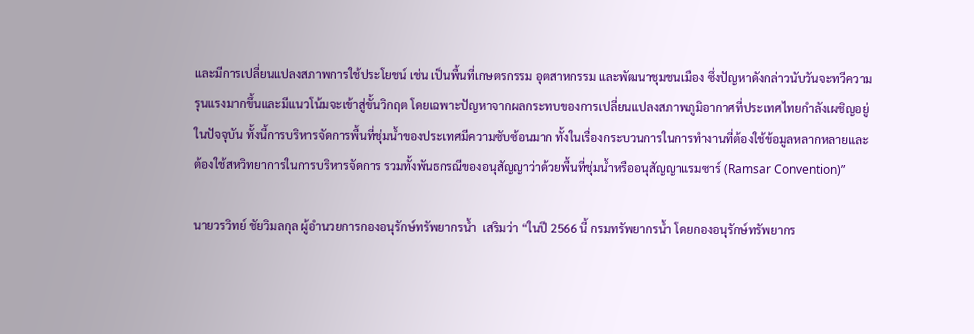และมีการเปลี่ยนแปลงสภาพการใช้ประโยชน์ เช่น เป็นพื้นที่เกษตรกรรม อุตสาหกรรม และพัฒนาชุมชนเมือง ซึ่งปัญหาดังกล่าวนับวันจะทวีความรุนแรงมากขึ้นและมีแนวโน้มจะเข้าสู่ขั้นวิกฤต โดยเฉพาะปัญหาจากผลกระทบของการเปลี่ยนแปลงสภาพภูมิอากาศที่ประเทศไทยกำลังเผชิญอยู่ในปัจจุบัน ทั้งนี้การบริหารจัดการพื้นที่ชุ่มน้ำของประเทศมีความซับซ้อนมาก ทั้งในเรื่องกระบวนการในการทำงานที่ต้องใช้ข้อมูลหลากหลายและต้องใช้สหวิทยาการในการบริหารจัดการ รวมทั้งพันธกรณีของอนุสัญญาว่าด้วยพื้นที่ชุ่มน้ำหรืออนุสัญญาแรมซาร์ (Ramsar Convention)”

นายวรวิทย์ ชัยวิมลกุล ผู้อำนวยการกองอนุรักษ์ทรัพยากรน้ำ  เสริมว่า “ในปี 2566 นี้ กรมทรัพยากรน้ำ โดยกองอนุรักษ์ทรัพยากร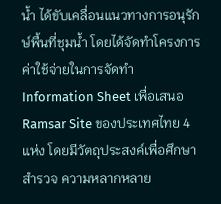น้ำ ได้ขับเคลื่อนแนวทางการอนุรักษ์พื้นที่ชุมน้ำ โดยได้จัดทำโครงการค่าใช้จ่ายในการจัดทำ Information Sheet เพื่อเสนอ Ramsar Site ของประเทศไทย 4 แห่ง โดยมีวัตถุประสงค์เพื่อศึกษา สำรวจ ความหลากหลาย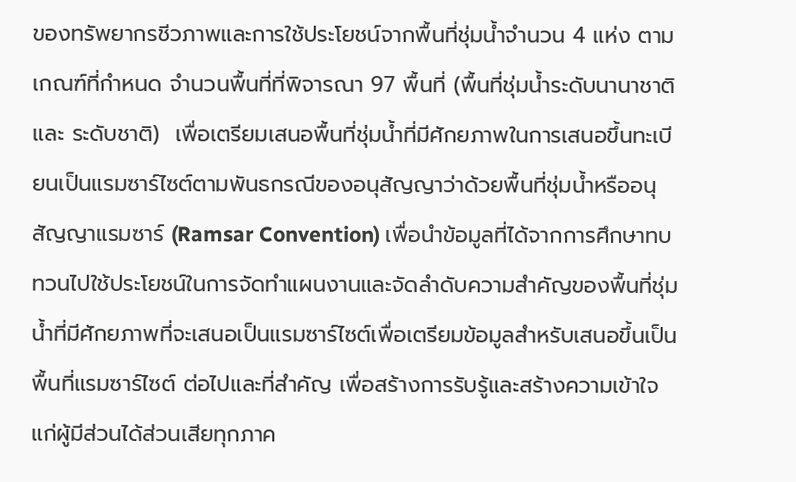ของทรัพยากรชีวภาพและการใช้ประโยชน์จากพื้นที่ชุ่มน้ำจำนวน 4 แห่ง ตามเกณฑ์ที่กำหนด จำนวนพื้นที่ที่พิจารณา 97 พื้นที่ (พื้นที่ชุ่มน้ำระดับนานาชาติ และ ระดับชาติ)  เพื่อเตรียมเสนอพื้นที่ชุ่มน้ำที่มีศักยภาพในการเสนอขึ้นทะเบียนเป็นแรมซาร์ไซต์ตามพันธกรณีของอนุสัญญาว่าด้วยพื้นที่ชุ่มน้ำหรืออนุสัญญาแรมซาร์ (Ramsar Convention) เพื่อนำข้อมูลที่ได้จากการศึกษาทบทวนไปใช้ประโยชน์ในการจัดทำแผนงานและจัดลำดับความสำคัญของพื้นที่ชุ่มน้ำที่มีศักยภาพที่จะเสนอเป็นแรมซาร์ไซต์เพื่อเตรียมข้อมูลสำหรับเสนอขึ้นเป็นพื้นที่แรมซาร์ไซต์ ต่อไปและที่สำคัญ เพื่อสร้างการรับรู้และสร้างความเข้าใจแก่ผู้มีส่วนได้ส่วนเสียทุกภาค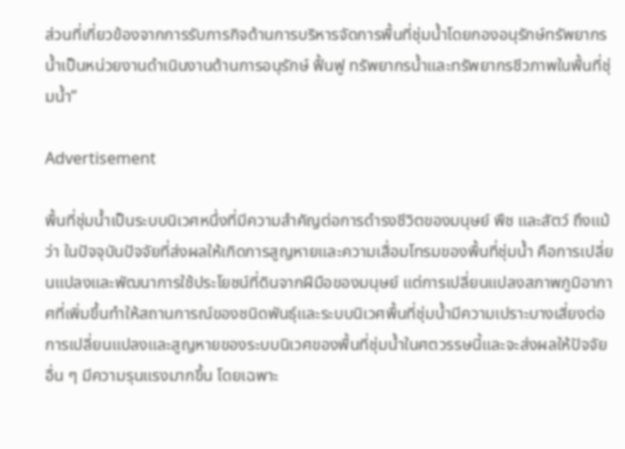ส่วนที่เกี่ยวข้องจากการรับภารกิจด้านการบริหารจัดการพื้นที่ชุ่มน้ำโดยกองอนุรักษ์ทรัพยากรน้ำเป็นหน่วยงานดำเนินงานด้านการอนุรักษ์ ฟื้นฟู ทรัพยากรน้ำและทรัพยากรชีวภาพในพื้นที่ชุ่มน้ำ”

Advertisement

พื้นที่ชุ่มน้ำเป็นระบบนิเวศหนึ่งที่มีความสำคัญต่อการดำรงชีวิตของมนุษย์ พืช และสัตว์ ถึงแม้ว่า ในปัจจุบันปัจจัยที่ส่งผลให้เกิดการสูญหายและความเสื่อมโทรมของพื้นที่ชุ่มน้ำ คือการเปลี่ยนแปลงและพัฒนาการใช้ประโยชน์ที่ดินจากฝีมือของมนุษย์ แต่การเปลี่ยนแปลงสภาพภูมิอากาศที่เพิ่มขึ้นทำให้สถานการณ์ของชนิดพันธุ์และระบบนิเวศพื้นที่ชุ่มน้ำมีความเปราะบางเสี่ยงต่อการเปลี่ยนแปลงและสูญหายของระบบนิเวศของพื้นที่ชุ่มน้ำในศตวรรษนี้และจะส่งผลให้ปัจจัยอื่น ๆ มีความรุนแรงมากขึ้น โดยเฉพาะ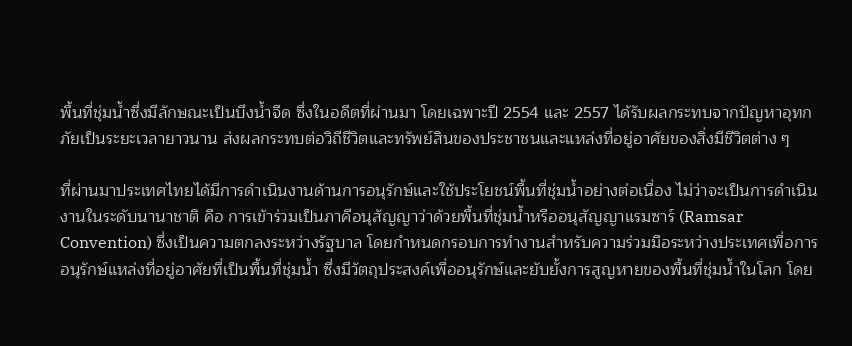พื้นที่ชุ่มน้ำซึ่งมีลักษณะเป็นบึงน้ำจืด ซึ่งในอดีตที่ผ่านมา โดยเฉพาะปี 2554 และ 2557 ได้รับผลกระทบจากปัญหาอุทกภัยเป็นระยะเวลายาวนาน ส่งผลกระทบต่อวิถีชีวิตและทรัพย์สินของประชาชนและแหล่งที่อยู่อาศัยของสิ่งมีชีวิตต่าง ๆ

ที่ผ่านมาประเทศไทยได้มีการดำเนินงานด้านการอนุรักษ์และใช้ประโยชน์พื้นที่ชุ่มน้ำอย่างต่อเนื่อง ไม่ว่าจะเป็นการดำเนินงานในระดับนานาชาติ คือ การเข้าร่วมเป็นภาคีอนุสัญญาว่าด้วยพื้นที่ชุ่มน้ำหรืออนุสัญญาแรมซาร์ (Ramsar Convention) ซึ่งเป็นความตกลงระหว่างรัฐบาล โดยกำหนดกรอบการทำงานสำหรับความร่วมมือระหว่างประเทศเพื่อการอนุรักษ์แหล่งที่อยู่อาศัยที่เป็นพื้นที่ชุ่มน้ำ ซึ่งมีวัตถุประสงค์เพื่ออนุรักษ์และยับยั้งการสูญหายของพื้นที่ชุ่มน้ำในโลก โดย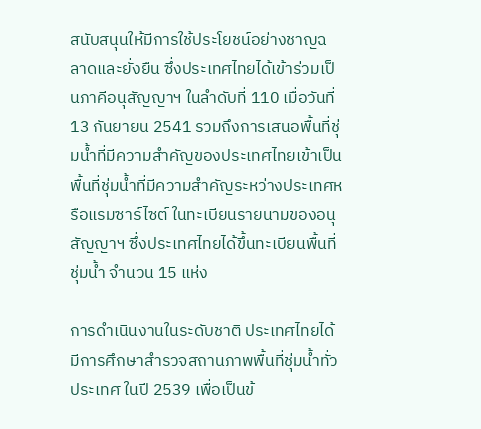สนับสนุนให้มีการใช้ประโยชน์อย่างชาญฉลาดและยั่งยืน ซึ่งประเทศไทยได้เข้าร่วมเป็นภาคีอนุสัญญาฯ ในลำดับที่ 110 เมื่อวันที่ 13 กันยายน 2541 รวมถึงการเสนอพื้นที่ชุ่มน้ำที่มีความสำคัญของประเทศไทยเข้าเป็นพื้นที่ชุ่มน้ำที่มีความสำคัญระหว่างประเทศหรือแรมซาร์ไซต์ ในทะเบียนรายนามของอนุสัญญาฯ ซึ่งประเทศไทยได้ขึ้นทะเบียนพื้นที่ชุ่มน้ำ จำนวน 15 แห่ง

การดำเนินงานในระดับชาติ ประเทศไทยได้มีการศึกษาสำรวจสถานภาพพื้นที่ชุ่มน้ำทั่วประเทศ ในปี 2539 เพื่อเป็นข้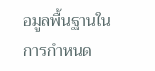อมูลพื้นฐานในการกำหนด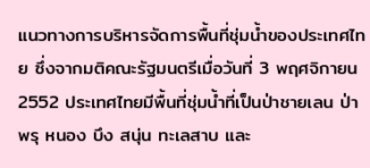แนวทางการบริหารจัดการพื้นที่ชุ่มน้ำของประเทศไทย ซึ่งจากมติคณะรัฐมนตรีเมื่อวันที่ 3 พฤศจิกายน 2552 ประเทศไทยมีพื้นที่ชุ่มน้ำที่เป็นป่าชายเลน ป่าพรุ หนอง บึง สนุ่น ทะเลสาบ และ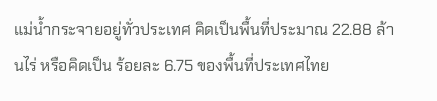แม่น้ำกระจายอยู่ทั่วประเทศ คิดเป็นพื้นที่ประมาณ 22.88 ล้านไร่ หรือคิดเป็น ร้อยละ 6.75 ของพื้นที่ประเทศไทย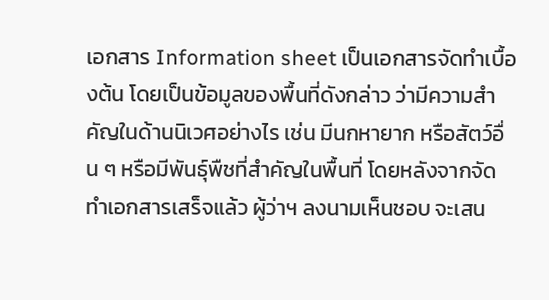เอกสาร Information sheet เป็นเอกสารจัดทำเบื้องต้น โดยเป็นข้อมูลของพื้นที่ดังกล่าว ว่ามีความสำคัญในด้านนิเวศอย่างไร เช่น มีนกหายาก หรือสัตว์อื่น ๆ หรือมีพันธ์ุพืชที่สำคัญในพื้นที่ โดยหลังจากจัดทำเอกสารเสร็จแล้ว ผู้ว่าฯ ลงนามเห็นชอบ จะเสน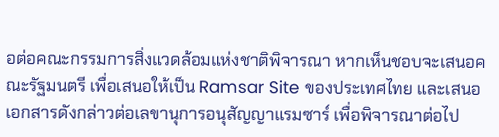อต่อคณะกรรมการสิ่งแวดล้อมแห่งชาติพิจารณา หากเห็นชอบจะเสนอคณะรัฐมนตรี เพื่อเสนอให้เป็น Ramsar Site ของประเทศไทย และเสนอเอกสารดังกล่าวต่อเลขานุการอนุสัญญาแรมซาร์ เพื่อพิจารณาต่อไป